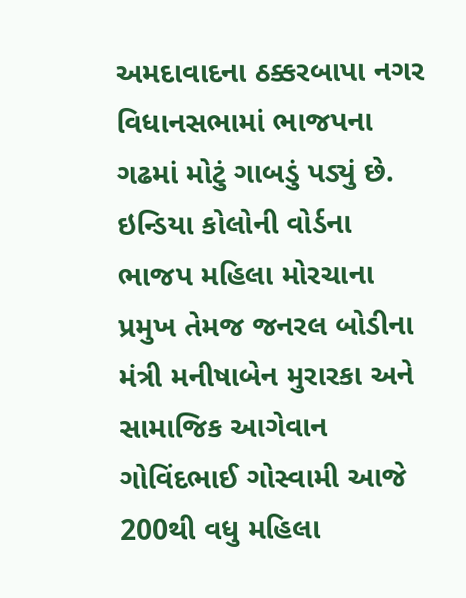અમદાવાદના ઠક્કરબાપા નગર વિધાનસભામાં ભાજપના ગઢમાં મોટું ગાબડું પડ્યું છે. ઇન્ડિયા કોલોની વોર્ડના ભાજપ મહિલા મોરચાના પ્રમુખ તેમજ જનરલ બોડીના મંત્રી મનીષાબેન મુરારકા અને સામાજિક આગેવાન ગોવિંદભાઈ ગોસ્વામી આજે 200થી વધુ મહિલા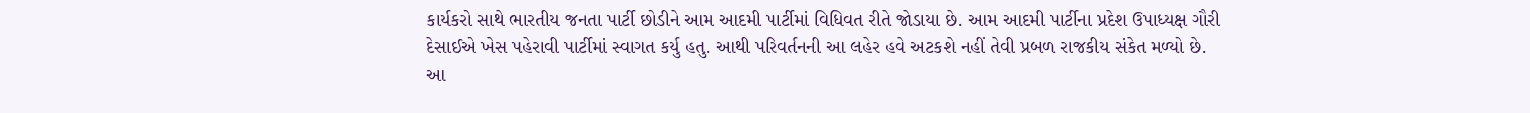કાર્યકરો સાથે ભારતીય જનતા પાર્ટી છોડીને આમ આદમી પાર્ટીમાં વિધિવત રીતે જોડાયા છે. આમ આદમી પાર્ટીના પ્રદેશ ઉપાધ્યક્ષ ગૌરી દેસાઈએ ખેસ પહેરાવી પાર્ટીમાં સ્વાગત કર્યુ હતુ. આથી પરિવર્તનની આ લહેર હવે અટકશે નહીં તેવી પ્રબળ રાજકીય સંકેત મળ્યો છે.
આ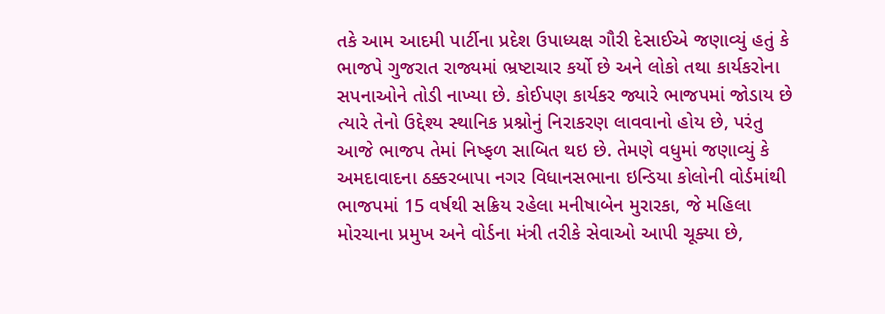તકે આમ આદમી પાર્ટીના પ્રદેશ ઉપાધ્યક્ષ ગૌરી દેસાઈએ જણાવ્યું હતું કે ભાજપે ગુજરાત રાજ્યમાં ભ્રષ્ટાચાર કર્યો છે અને લોકો તથા કાર્યકરોના સપનાઓને તોડી નાખ્યા છે. કોઈપણ કાર્યકર જ્યારે ભાજપમાં જોડાય છે ત્યારે તેનો ઉદ્દેશ્ય સ્થાનિક પ્રશ્નોનું નિરાકરણ લાવવાનો હોય છે, પરંતુ આજે ભાજપ તેમાં નિષ્ફળ સાબિત થઇ છે. તેમણે વધુમાં જણાવ્યું કે અમદાવાદના ઠક્કરબાપા નગર વિધાનસભાના ઇન્ડિયા કોલોની વોર્ડમાંથી ભાજપમાં 15 વર્ષથી સક્રિય રહેલા મનીષાબેન મુરારકા, જે મહિલા મોરચાના પ્રમુખ અને વોર્ડના મંત્રી તરીકે સેવાઓ આપી ચૂક્યા છે,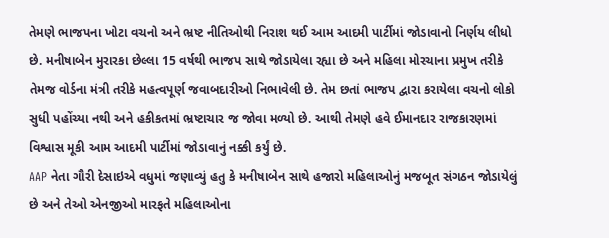તેમણે ભાજપના ખોટા વચનો અને ભ્રષ્ટ નીતિઓથી નિરાશ થઈ આમ આદમી પાર્ટીમાં જોડાવાનો નિર્ણય લીધો છે. મનીષાબેન મુરારકા છેલ્લા 15 વર્ષથી ભાજપ સાથે જોડાયેલા રહ્યા છે અને મહિલા મોરચાના પ્રમુખ તરીકે તેમજ વોર્ડના મંત્રી તરીકે મહત્વપૂર્ણ જવાબદારીઓ નિભાવેલી છે. તેમ છતાં ભાજપ દ્વારા કરાયેલા વચનો લોકો સુધી પહોંચ્યા નથી અને હકીકતમાં ભ્રષ્ટાચાર જ જોવા મળ્યો છે. આથી તેમણે હવે ઈમાનદાર રાજકારણમાં વિશ્વાસ મૂકી આમ આદમી પાર્ટીમાં જોડાવાનું નક્કી કર્યું છે.
AAP નેતા ગૌરી દેસાઇએ વધુમાં જણાવ્યું હતુ કે મનીષાબેન સાથે હજારો મહિલાઓનું મજબૂત સંગઠન જોડાયેલું છે અને તેઓ એનજીઓ મારફતે મહિલાઓના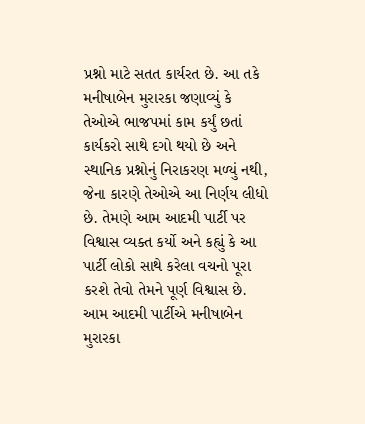પ્રશ્નો માટે સતત કાર્યરત છે. આ તકે મનીષાબેન મુરારકા જણાવ્યું કે તેઓએ ભાજપમાં કામ કર્યું છતાં કાર્યકરો સાથે દગો થયો છે અને સ્થાનિક પ્રશ્નોનું નિરાકરણ મળ્યું નથી, જેના કારણે તેઓએ આ નિર્ણય લીધો છે. તેમણે આમ આદમી પાર્ટી પર વિશ્વાસ વ્યક્ત કર્યો અને કહ્યું કે આ પાર્ટી લોકો સાથે કરેલા વચનો પૂરા કરશે તેવો તેમને પૂર્ણ વિશ્વાસ છે. આમ આદમી પાર્ટીએ મનીષાબેન મુરારકા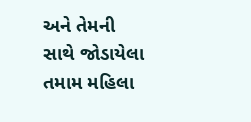અને તેમની સાથે જોડાયેલા તમામ મહિલા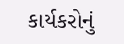કાર્યકરોનું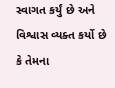સ્વાગત કર્યું છે અને વિશ્વાસ વ્યક્ત કર્યો છે કે તેમના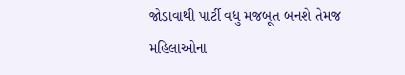જોડાવાથી પાર્ટી વધુ મજબૂત બનશે તેમજ મહિલાઓના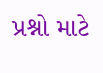પ્રશ્નો માટે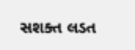સશક્ત લડત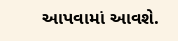આપવામાં આવશે.